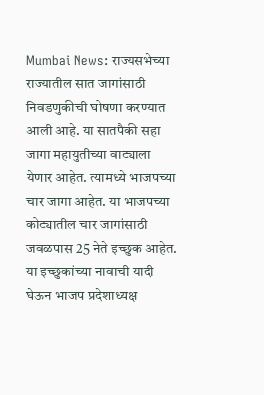Mumbai News: राज्यसभेच्या राज्यातील सात जागांसाठी निवडणुकीची घोषणा करण्यात आली आहे. या सातपैकी सहा जागा महायुतीच्या वाट्याला येणार आहेत. त्यामध्ये भाजपच्या चार जागा आहेत. या भाजपच्या कोट्यातील चार जागांसाठी जवळपास 25 नेते इच्छुक आहेत. या इच्छुकांच्या नावाची यादी घेऊन भाजप प्रदेशाध्यक्ष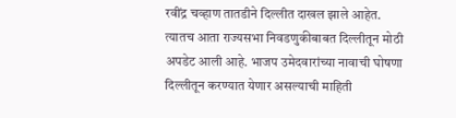रवींद्र चव्हाण तातडीने दिल्लीत दाखल झाले आहेत. त्यातच आता राज्यसभा निवडणुकीबाबत दिल्लीतून मोठी अपडेट आली आहे. भाजप उमेदवारांच्या नावाची घोषणा दिल्लीतून करण्यात येणार असल्याची माहिती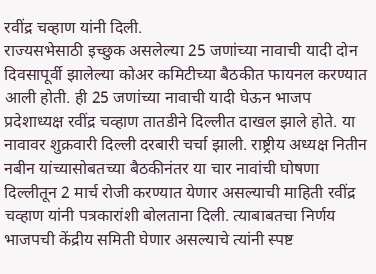रवींद्र चव्हाण यांनी दिली.
राज्यसभेसाठी इच्छुक असलेल्या 25 जणांच्या नावाची यादी दोन दिवसापूर्वी झालेल्या कोअर कमिटीच्या बैठकीत फायनल करण्यात आली होती. ही 25 जणांच्या नावाची यादी घेऊन भाजप प्रदेशाध्यक्ष रवींद्र चव्हाण तातडीने दिल्लीत दाखल झाले होते. या नावावर शुक्रवारी दिल्ली दरबारी चर्चा झाली. राष्ट्रीय अध्यक्ष नितीन नबीन यांच्यासोबतच्या बैठकीनंतर या चार नावांची घोषणा दिल्लीतून 2 मार्च रोजी करण्यात येणार असल्याची माहिती रवींद्र चव्हाण यांनी पत्रकारांशी बोलताना दिली. त्याबाबतचा निर्णय भाजपची केंद्रीय समिती घेणार असल्याचे त्यांनी स्पष्ट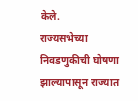केले.
राज्यसभेच्या निवडणुकीची घोषणा झाल्यापासून राज्यात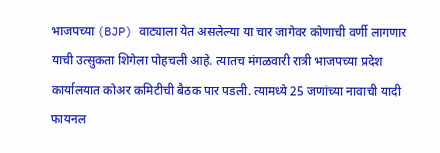भाजपच्या (BJP) वाट्याला येत असलेल्या या चार जागेवर कोणाची वर्णी लागणार याची उत्सुकता शिगेला पोहचली आहे. त्यातच मंगळवारी रात्री भाजपच्या प्रदेश कार्यालयात कोअर कमिटीची बैठक पार पडली. त्यामध्ये 25 जणांच्या नावाची यादी फायनल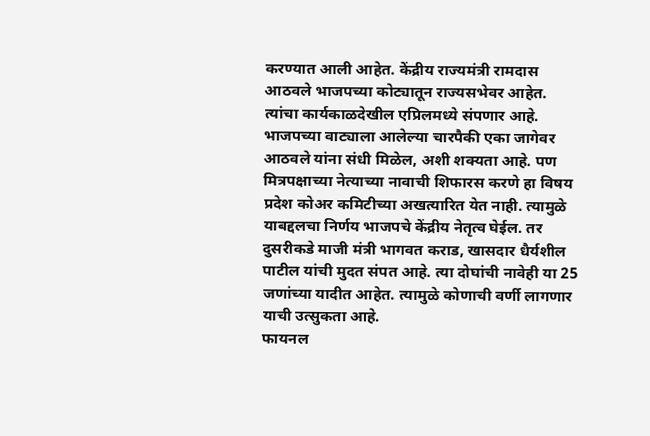करण्यात आली आहेत. केंद्रीय राज्यमंत्री रामदास आठवले भाजपच्या कोट्यातून राज्यसभेवर आहेत.
त्यांचा कार्यकाळदेखील एप्रिलमध्ये संपणार आहे. भाजपच्या वाट्याला आलेल्या चारपैकी एका जागेवर आठवले यांना संधी मिळेल, अशी शक्यता आहे. पण मित्रपक्षाच्या नेत्याच्या नावाची शिफारस करणे हा विषय प्रदेश कोअर कमिटीच्या अखत्यारित येत नाही. त्यामुळे याबद्दलचा निर्णय भाजपचे केंद्रीय नेतृत्व घेईल. तर दुसरीकडे माजी मंत्री भागवत कराड, खासदार धैर्यशील पाटील यांची मुदत संपत आहे. त्या दोघांची नावेही या 25 जणांच्या यादीत आहेत. त्यामुळे कोणाची वर्णी लागणार याची उत्सुकता आहे.
फायनल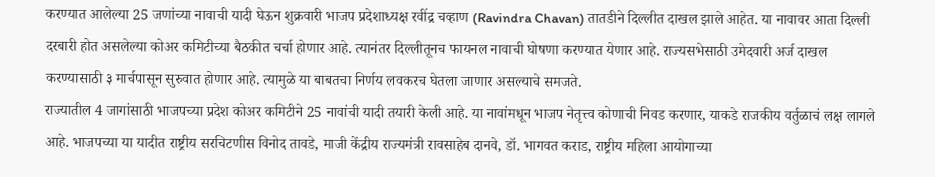करण्यात आलेल्या 25 जणांच्या नावाची यादी घेऊन शुक्रवारी भाजप प्रदेशाध्यक्ष रवींद्र चव्हाण (Ravindra Chavan) तातडीने दिल्लीत दाखल झाले आहेत. या नावावर आता दिल्ली दरबारी होत असलेल्या कोअर कमिटीच्या बैठकीत चर्चा होणार आहे. त्यानंतर दिल्लीतूनच फायनल नावाची घोषणा करण्यात येणार आहे. राज्यसभेसाठी उमेदवारी अर्ज दाखल करण्यासाठी ३ मार्चपासून सुरुवात होणार आहे. त्यामुळे या बाबतचा निर्णय लवकरच घेतला जाणार असल्याचे समजते.
राज्यातील 4 जागांसाठी भाजपच्या प्रदेश कोअर कमिटीने 25 नावांची यादी तयारी केली आहे. या नावांमधून भाजप नेतृत्त्व कोणाची निवड करणार, याकडे राजकीय वर्तुळाचं लक्ष लागले आहे. भाजपच्या या यादीत राष्ट्रीय सरचिटणीस विनोद तावडे, माजी केंद्रीय राज्यमंत्री रावसाहेब दानवे, डॉ. भागवत कराड, राष्ट्रीय महिला आयोगाच्या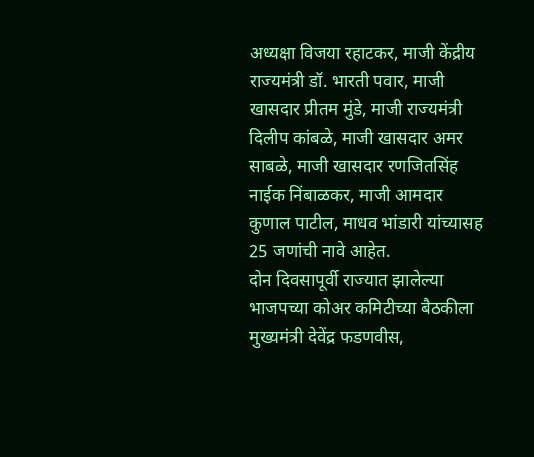अध्यक्षा विजया रहाटकर, माजी केंद्रीय राज्यमंत्री डॉ. भारती पवार, माजी खासदार प्रीतम मुंडे, माजी राज्यमंत्री दिलीप कांबळे, माजी खासदार अमर साबळे, माजी खासदार रणजितसिंह नाईक निंबाळकर, माजी आमदार कुणाल पाटील, माधव भांडारी यांच्यासह 25 जणांची नावे आहेत.
दोन दिवसापूर्वी राज्यात झालेल्या भाजपच्या कोअर कमिटीच्या बैठकीला मुख्यमंत्री देवेंद्र फडणवीस,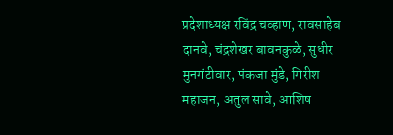प्रदेशाध्यक्ष रविंद्र चव्हाण, रावसाहेब दानवे, चंद्रशेखर बावनकुळे, सुधीर मुनगंटीवार, पंकजा मुंडे, गिरीश महाजन, अतुल सावे, आशिष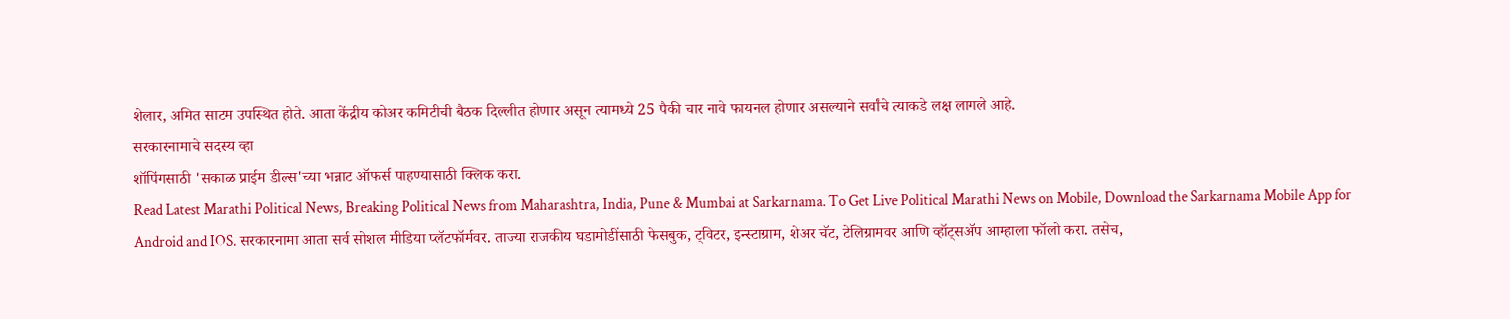शेलार, अमित साटम उपस्थित होते. आता केंद्रीय कोअर कमिटीची बैठक दिल्लीत होणार असून त्यामध्ये 25 पैकी चार नावे फायनल होणार असल्याने सर्वांचे त्याकडे लक्ष लागले आहे.
सरकारनामाचे सदस्य व्हा
शॉपिंगसाठी 'सकाळ प्राईम डील्स'च्या भन्नाट ऑफर्स पाहण्यासाठी क्लिक करा.
Read Latest Marathi Political News, Breaking Political News from Maharashtra, India, Pune & Mumbai at Sarkarnama. To Get Live Political Marathi News on Mobile, Download the Sarkarnama Mobile App for Android and IOS. सरकारनामा आता सर्व सोशल मीडिया प्लॅटफॉर्मवर. ताज्या राजकीय घडामोडींसाठी फेसबुक, ट्विटर, इन्स्टाग्राम, शेअर चॅट, टेलिग्रामवर आणि व्हॉट्सॲप आम्हाला फॉलो करा. तसेच,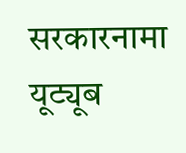सरकारनामा यूट्यूब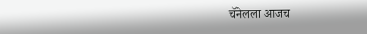चॅनेलला आजच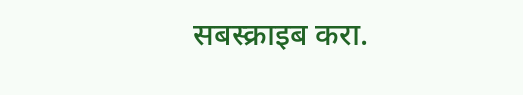सबस्क्राइब करा.